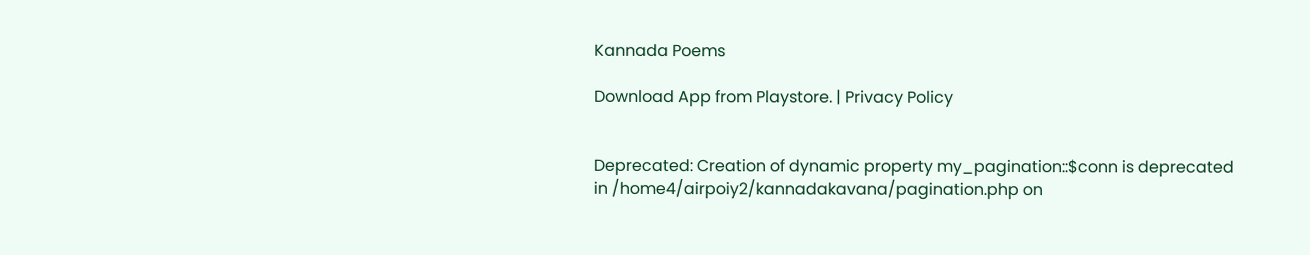Kannada Poems

Download App from Playstore. | Privacy Policy


Deprecated: Creation of dynamic property my_pagination::$conn is deprecated in /home4/airpoiy2/kannadakavana/pagination.php on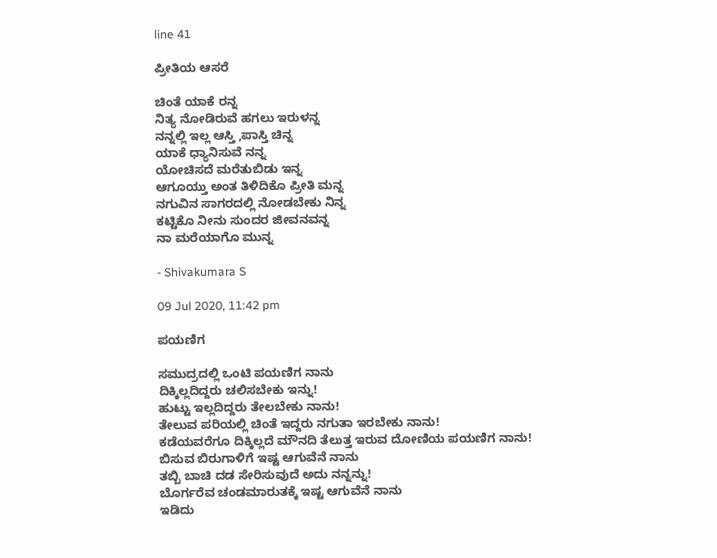line 41

ಪ್ರೀತಿಯ ಆಸರೆ

ಚಿಂತೆ ಯಾಕೆ ರನ್ನ
ನಿತ್ಯ ನೋಡಿರುವೆ ಹಗಲು ಇರುಳನ್ನ
ನನ್ನಲ್ಲಿ ಇಲ್ಲ ಆಸ್ತಿ ,ಪಾಸ್ತಿ ಚಿನ್ನ
ಯಾಕೆ ಧ್ಯಾನಿಸುವೆ ನನ್ನ
ಯೋಚಿಸದೆ ಮರೆತುಬಿಡು ಇನ್ನ
ಆಗೂಯ್ತು ಅಂತ ತಿಳಿದಿಕೊ ಪ್ರೀತಿ ಮನ್ನ
ನಗುವಿನ ಸಾಗರದಲ್ಲಿ ನೋಡಬೇಕು ನಿನ್ನ
ಕಟ್ಟಿಕೊ ನೀನು ಸುಂದರ ಜೀವನವನ್ನ
ನಾ ಮರೆಯಾಗೊ ಮುನ್ನ

- Shivakumara S

09 Jul 2020, 11:42 pm

ಪಯಣಿಗ

ಸಮುದ್ರದಲ್ಲಿ ಒಂಟಿ ಪಯಣಿಗ ನಾನು
ದಿಕ್ಕಿಲ್ಲದಿದ್ದರು ಚಲಿಸಬೇಕು ಇನ್ನು!
ಹುಟ್ಟು ಇಲ್ಲದಿದ್ದರು ತೇಲಬೇಕು ನಾನು!
ತೇಲುವ ಪರಿಯಲ್ಲಿ ಚಿಂತೆ ಇದ್ದರು ನಗುತಾ ಇರಬೇಕು ನಾನು!
ಕಡೆಯವರೆಗೂ ದಿಕ್ಕಿಲ್ಲದೆ ಮೌನದಿ ತೆಲುತ್ತ ಇರುವ ದೋಣಿಯ ಪಯಣಿಗ ನಾನು!
ಬಿಸುವ ಬಿರುಗಾಳಿಗೆ ಇಷ್ಟ ಆಗುವೆನೆ ನಾನು
ತಬ್ಬಿ ಬಾಚಿ ದಡ ಸೇರಿಸುವುದೆ ಅದು ನನ್ನನ್ನು!
ಬೊರ್ಗರೆವ ಚಂಡಮಾರುತಕ್ಕೆ ಇಷ್ಟ ಆಗುವೆನೆ ನಾನು
ಇಡಿದು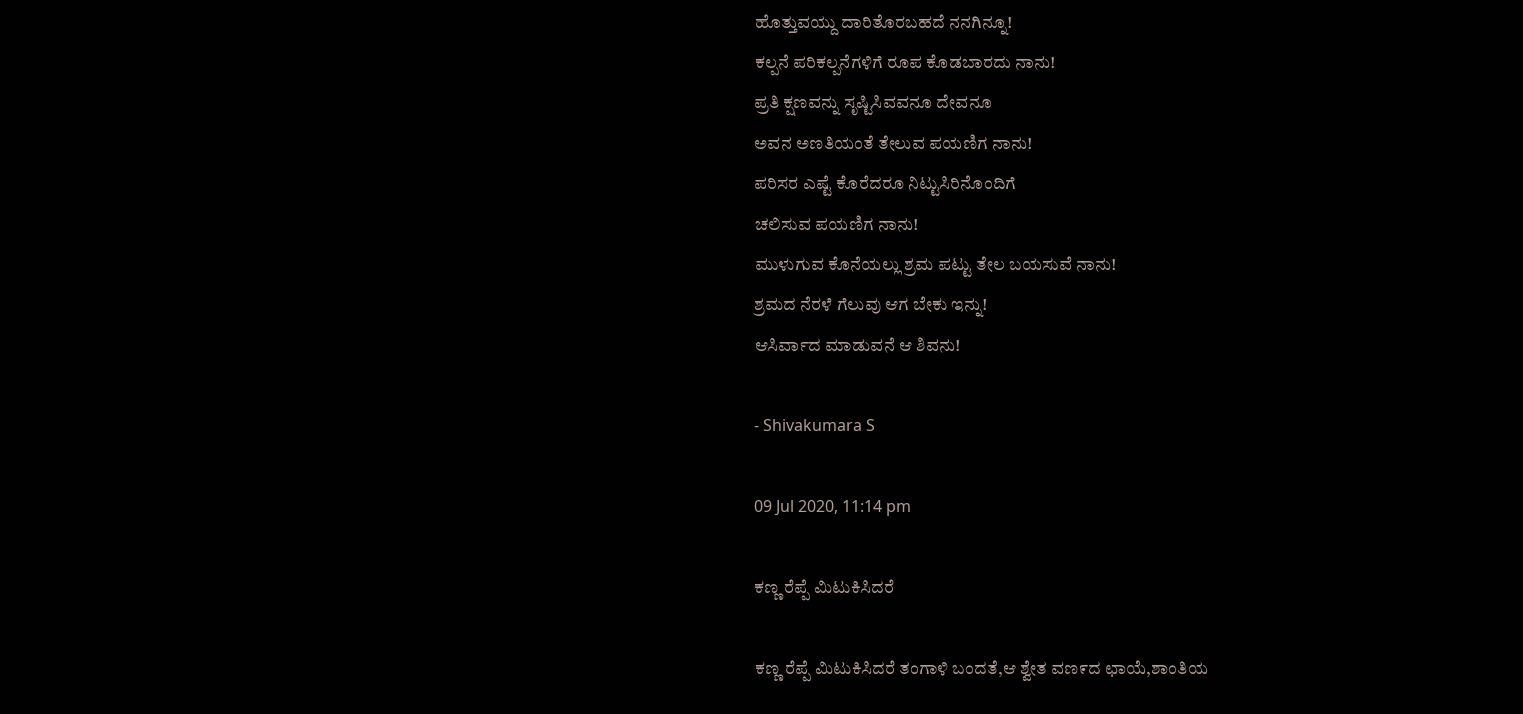ಹೊತ್ತುವಯ್ದು ದಾರಿತೊರಬಹದೆ ನನಗಿನ್ನೂ!
ಕಲ್ಪನೆ ಪರಿಕಲ್ಪನೆಗಳಿಗೆ ರೂಪ ಕೊಡಬಾರದು ನಾನು!
ಪ್ರತಿ ಕ್ಷಣವನ್ನು ಸೃಷ್ಟಿಸಿವವನೂ ದೇವನೂ
ಅವನ ಅಣತಿಯಂತೆ ತೇಲುವ ಪಯಣಿಗ ನಾನು!
ಪರಿಸರ ಎಷ್ಟೆ ಕೊರೆದರೂ ನಿಟ್ಟುಸಿರಿನೊಂದಿಗೆ
ಚಲಿಸುವ ಪಯಣಿಗ ನಾನು!
ಮುಳುಗುವ ಕೊನೆಯಲ್ಲು ಶ್ರಮ ಪಟ್ಟು ತೇಲ ಬಯಸುವೆ ನಾನು!
ಶ್ರಮದ ನೆರಳೆ ಗೆಲುವು ಆಗ ಬೇಕು ಇನ್ನು!
ಆಸಿರ್ವಾದ ಮಾಡುವನೆ ಆ ಶಿವನು!

- Shivakumara S

09 Jul 2020, 11:14 pm

ಕಣ್ಣ ರೆಪ್ಪೆ ಮಿಟುಕಿಸಿದರೆ

ಕಣ್ಣ ರೆಪ್ಪೆ ಮಿಟುಕಿಸಿದರೆ ತಂಗಾಳಿ ಬಂದತೆ,ಆ ಶ್ವೇತ ವಣ೯ದ ಛಾಯೆ,ಶಾಂತಿಯ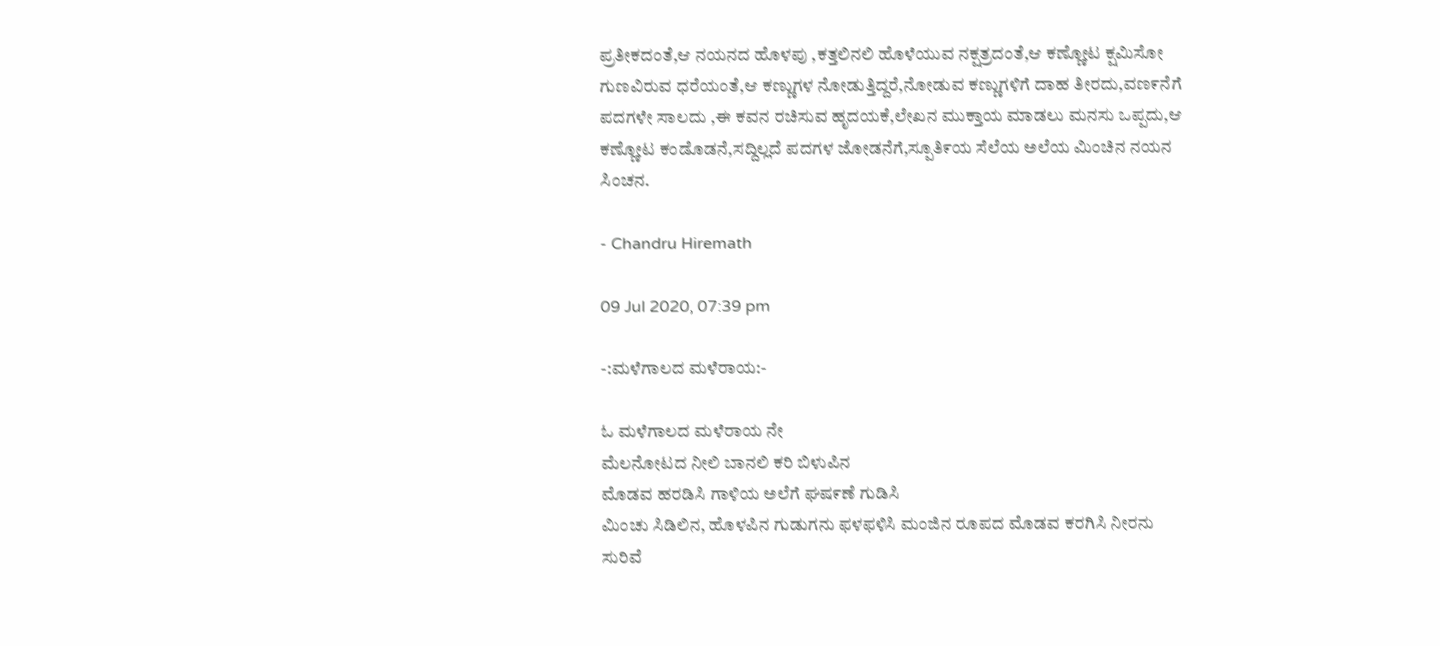ಪ್ರತೀಕದಂತೆ,ಆ ನಯನದ ಹೊಳಪು ,ಕತ್ತಲಿನಲಿ ಹೊಳೆಯುವ ನಕ್ಷತ್ರದಂತೆ,ಆ ಕಣ್ಣೋಟ ಕ್ಷಮಿಸೋ ಗುಣವಿರುವ ಧರೆಯಂತೆ,ಆ ಕಣ್ಣುಗಳ ನೋಡುತ್ತಿದ್ದರೆ,ನೋಡುವ ಕಣ್ಣುಗಳಿಗೆ ದಾಹ ತೀರದು,ವಣ೯ನೆಗೆ ಪದಗಳೇ ಸಾಲದು ,ಈ ಕವನ ರಚಿಸುವ ಹೃದಯಕೆ,ಲೇಖನ ಮುಕ್ತಾಯ ಮಾಡಲು ಮನಸು ಒಪ್ಪದು,ಆ ಕಣ್ಣೋಟ ಕಂಡೊಡನೆ,ಸದ್ದಿಲ್ಲದೆ ಪದಗಳ ಜೋಡನೆಗೆ,ಸ್ಪೂತಿ೯ಯ ಸೆಲೆಯ ಅಲೆಯ ಮಿಂಚಿನ ನಯನ ಸಿಂಚನ.

- Chandru Hiremath

09 Jul 2020, 07:39 pm

-:ಮಳೆಗಾಲದ ಮಳೆರಾಯ:-

ಓ ಮಳೆಗಾಲದ ಮಳೆರಾಯ ನೇ
ಮೆಲನೋಟದ ನೀಲಿ ಬಾನಲಿ ಕರಿ ಬಿಳುಪಿನ
ಮೊಡವ ಹರಡಿಸಿ ಗಾಳಿಯ ಅಲೆಗೆ ಘಷ೯ಣೆ ಗುಡಿಸಿ
ಮಿಂಚು ಸಿಡಿಲಿನ, ಹೊಳಪಿನ ಗುಡುಗನು ಫಳಫಳಿಸಿ ಮಂಜಿನ ರೂಪದ ಮೊಡವ ಕರಗಿಸಿ ನೀರನು ಸುರಿವೆ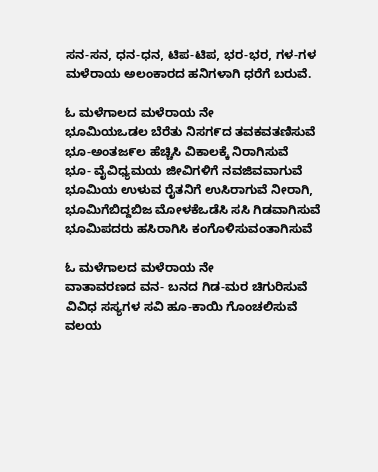ಸನ-ಸನ, ಧನ-ಧನ, ಟಿಪ-ಟಿಪ, ಭರ-ಭರ, ಗಳ-ಗಳ
ಮಳೆರಾಯ ಅಲಂಕಾರದ ಹನಿಗಳಾಗಿ ಧರೆಗೆ ಬರುವೆ.

ಓ ಮಳೆಗಾಲದ ಮಳೆರಾಯ ನೇ
ಭೂಮಿಯಒಡಲ ಬೆರೆತು ನಿಸಗ೯ದ ತವಕವತಣಿಸುವೆ
ಭೂ-ಅಂತಜ೯ಲ ಹೆಚ್ಚಿಸಿ ವಿಕಾಲಕ್ಕೆ ನಿರಾಗಿಸುವೆ
ಭೂ- ವೈವಿಧ್ಯಮಯ ಜೀವಿಗಳಿಗೆ ನವಜಿವವಾಗುವೆ
ಭೂಮಿಯ ಉಳುವ ರೈತನಿಗೆ ಉಸಿರಾಗುವೆ ನೀರಾಗಿ,
ಭೂಮಿಗೆಬಿದ್ದಬಿಜ ಮೋಳಕೆಒಡೆಸಿ ಸಸಿ ಗಿಡವಾಗಿಸುವೆ ಭೂಮಿಪದರು ಹಸಿರಾಗಿಸಿ ಕಂಗೊಳಿಸುವಂತಾಗಿಸುವೆ

ಓ ಮಳೆಗಾಲದ ಮಳೆರಾಯ ನೇ
ವಾತಾವರಣದ ವನ- ಬನದ ಗಿಡ-ಮರ ಚಿಗುರಿಸುವೆ
ವಿವಿಧ ಸಸ್ಯಗಳ ಸವಿ ಹೂ-ಕಾಯಿ ಗೊಂಚಲಿಸುವೆ
ವಲಯ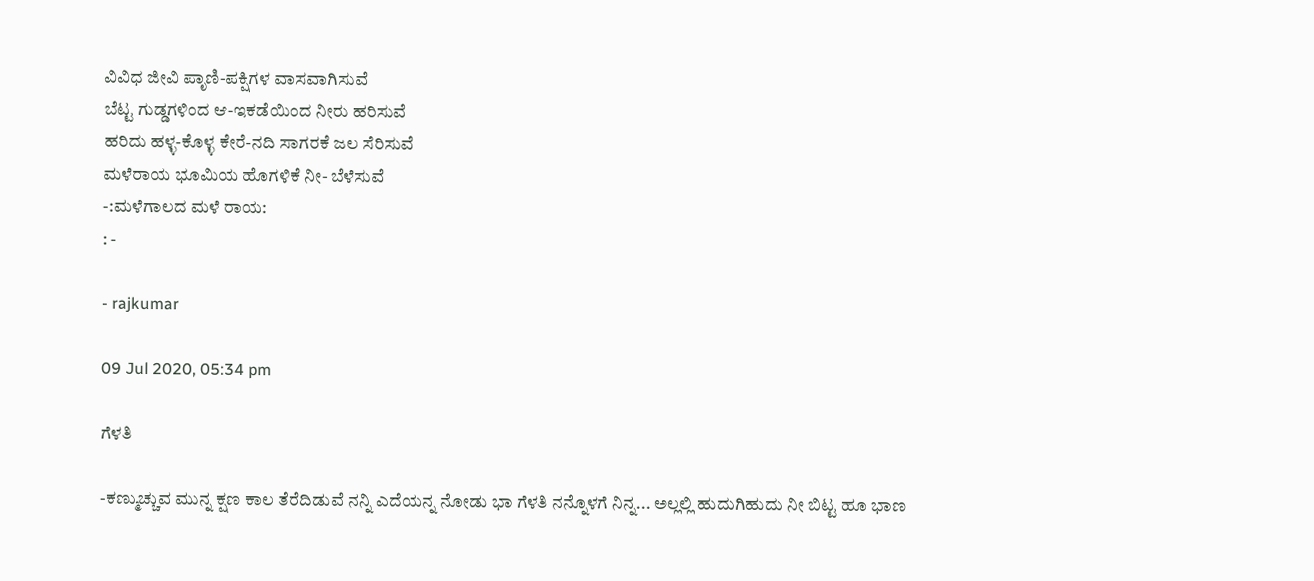ವಿವಿಧ ಜೀವಿ ಪಾೃಣಿ-ಪಕ್ಷಿಗಳ ವಾಸವಾಗಿಸುವೆ
ಬೆಟ್ಟ ಗುಡ್ಡಗಳಿಂದ ಆ-ಇಕಡೆಯಿಂದ ನೀರು ಹರಿಸುವೆ
ಹರಿದು ಹಳ್ಳ-ಕೊಳ್ಳ ಕೇರೆ-ನದಿ ಸಾಗರಕೆ ಜಲ ಸೆರಿಸುವೆ
ಮಳೆರಾಯ ಭೂಮಿಯ ಹೊಗಳಿಕೆ ನೀ- ಬೆಳೆಸುವೆ
-:ಮಳೆಗಾಲದ ಮಳೆ ರಾಯ:
: -

- rajkumar

09 Jul 2020, 05:34 pm

ಗೆಳತಿ

-ಕಣ್ಮುಚ್ಚುವ ಮುನ್ನ ಕ್ಷಣ ಕಾಲ ತೆರೆದಿಡುವೆ ನನ್ನಿ ಎದೆಯನ್ನ ನೋಡು ಭಾ ಗೆಳತಿ ನನ್ನೊಳಗೆ ನಿನ್ನ... ಅಲ್ಲಲ್ಲಿ ಹುದುಗಿಹುದು ನೀ ಬಿಟ್ಟ ಹೂ ಭಾಣ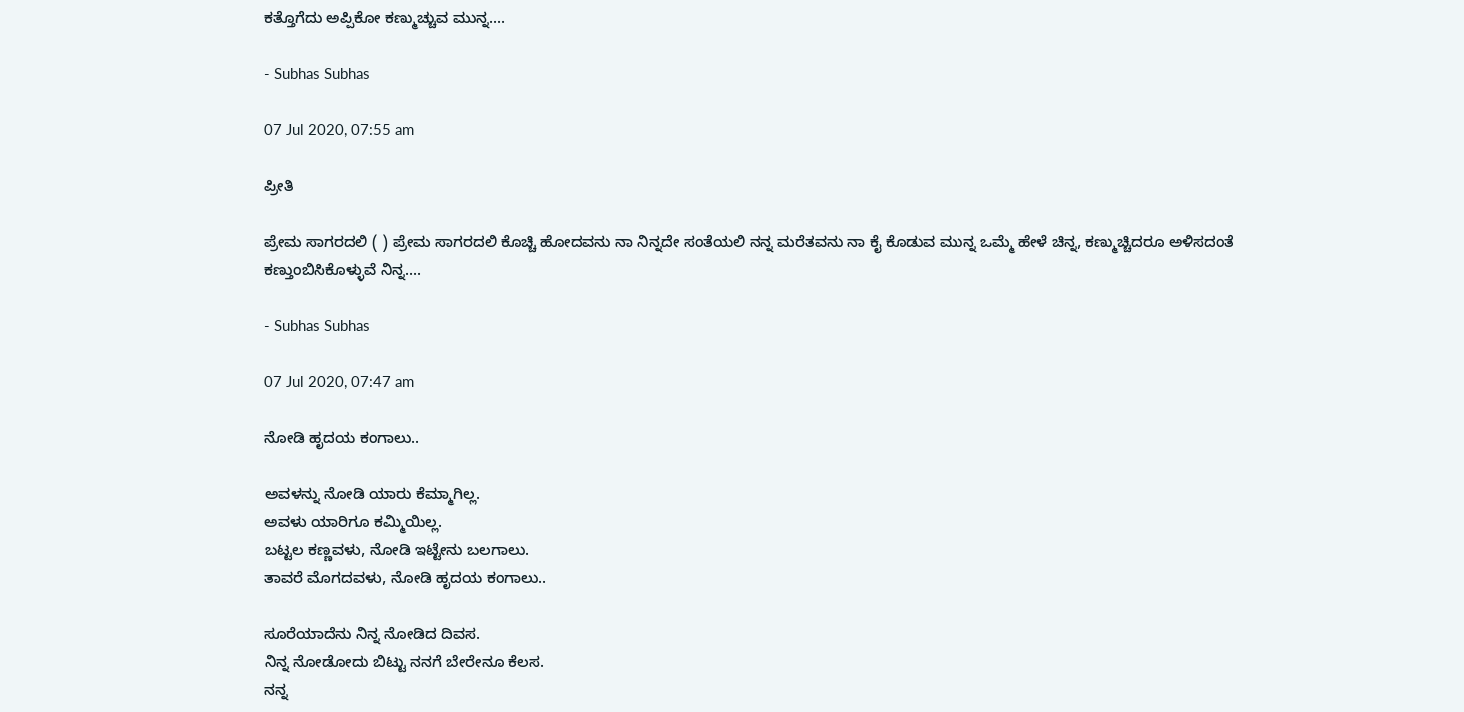ಕತ್ತೊಗೆದು ಅಪ್ಪಿಕೋ ಕಣ್ಮುಚ್ಚುವ ಮುನ್ನ....

- Subhas Subhas

07 Jul 2020, 07:55 am

ಪ್ರೀತಿ

ಪ್ರೇಮ ಸಾಗರದಲಿ ( ) ಪ್ರೇಮ ಸಾಗರದಲಿ ಕೊಚ್ಚಿ ಹೋದವನು ನಾ ನಿನ್ನದೇ ಸಂತೆಯಲಿ ನನ್ನ ಮರೆತವನು ನಾ ಕೈ ಕೊಡುವ ಮುನ್ನ ಒಮ್ಮೆ ಹೇಳೆ ಚಿನ್ನ, ಕಣ್ಮುಚ್ಚಿದರೂ ಅಳಿಸದಂತೆ ಕಣ್ತುಂಬಿಸಿಕೊಳ್ಳುವೆ ನಿನ್ನ....

- Subhas Subhas

07 Jul 2020, 07:47 am

ನೋಡಿ ಹೃದಯ ಕಂಗಾಲು..

ಅವಳನ್ನು ನೋಡಿ ಯಾರು ಕೆಮ್ಮಾಗಿಲ್ಲ.
ಅವಳು ಯಾರಿಗೂ ಕಮ್ಮಿಯಿಲ್ಲ.
ಬಟ್ಟಲ ಕಣ್ಣವಳು, ನೋಡಿ ಇಟ್ಟೇನು ಬಲಗಾಲು.
ತಾವರೆ ಮೊಗದವಳು, ನೋಡಿ ಹೃದಯ ಕಂಗಾಲು..

ಸೂರೆಯಾದೆನು ನಿನ್ನ ನೋಡಿದ ದಿವಸ.
ನಿನ್ನ ನೋಡೋದು ಬಿಟ್ಟು ನನಗೆ ಬೇರೇನೂ ಕೆಲಸ.
ನನ್ನ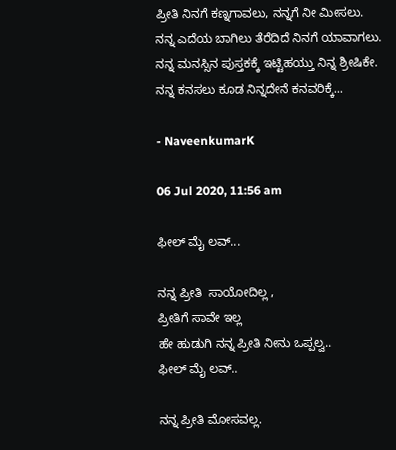ಪ್ರೀತಿ ನಿನಗೆ ಕಣ್ನಗಾವಲು, ನನ್ನಗೆ ನೀ ಮೀಸಲು.
ನನ್ನ ಎದೆಯ ಬಾಗಿಲು ತೆರೆದಿದೆ ನಿನಗೆ ಯಾವಾಗಲು.
ನನ್ನ ಮನಸ್ಸಿನ ಪುಸ್ತಕಕ್ಕೆ ಇಟ್ಟಿಹಯ್ತು ನಿನ್ನ ಶ್ರೀಷಿಕೇ.
ನನ್ನ ಕನಸಲು ಕೂಡ ನಿನ್ನದೇನೆ ಕನವರಿಕ್ಕೆ...

- NaveenkumarK

06 Jul 2020, 11:56 am

ಫೀಲ್ ಮೈ ಲವ್...

ನನ್ನ ಪ್ರೀತಿ  ಸಾಯೋದಿಲ್ಲ ,
ಪ್ರೀತಿಗೆ ಸಾವೇ ಇಲ್ಲ
ಹೇ ಹುಡುಗಿ ನನ್ನ ಪ್ರೀತಿ ನೀನು ಒಪ್ಪಲ್ವ..
ಫೀಲ್ ಮೈ ಲವ್..

ನನ್ನ ಪ್ರೀತಿ ಮೋಸವಲ್ಲ.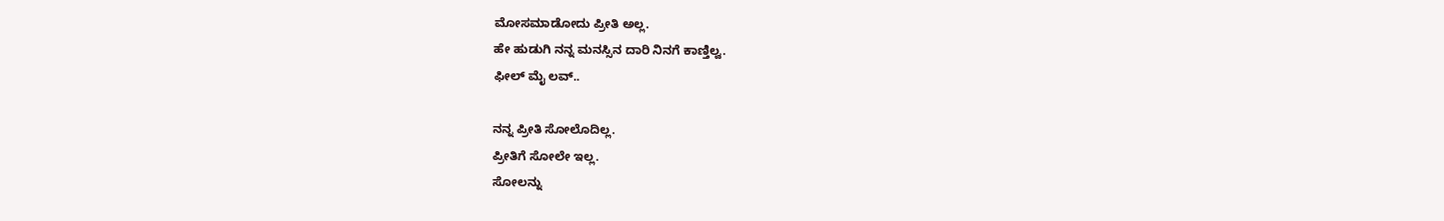ಮೋಸಮಾಡೋದು ಪ್ರೀತಿ ಅಲ್ಲ.
ಹೇ ಹುಡುಗಿ ನನ್ನ ಮನಸ್ಸಿನ ದಾರಿ ನಿನಗೆ ಕಾಣ್ತಿಲ್ವ.
ಫೀಲ್ ಮೈ ಲವ್..

ನನ್ನ ಪ್ರೀತಿ ಸೋಲೊದಿಲ್ಲ.
ಪ್ರೀತಿಗೆ ಸೋಲೇ ಇಲ್ಲ.
ಸೋಲನ್ನು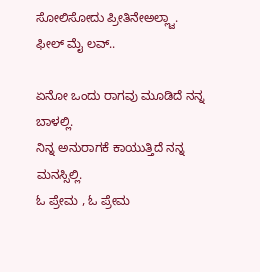ಸೋಲಿಸೋದು ಪ್ರೀತಿನೇಅಲ್ಲ್ವಾ.
ಫೀಲ್ ಮೈ ಲವ್..

ಏನೋ ಒಂದು ರಾಗವು ಮೂಡಿದೆ ನನ್ನ ಬಾಳಲ್ಲಿ.
ನಿನ್ನ ಅನುರಾಗಕೆ ಕಾಯುತ್ತಿದೆ ನನ್ನ ಮನಸ್ಸಿಲ್ಲಿ.
ಓ ಪ್ರೇಮ , ಓ ಪ್ರೇಮ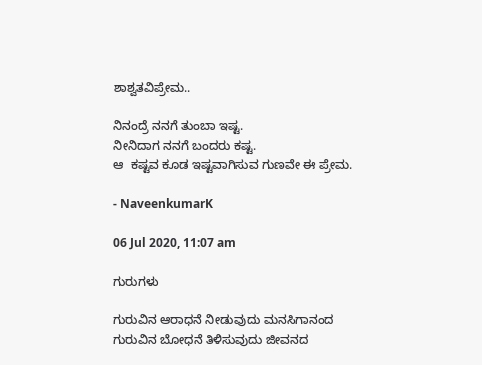ಶಾಶ್ವತವಿಪ್ರೇಮ..

ನಿನಂದ್ರೆ ನನಗೆ ತುಂಬಾ ಇಷ್ಟ.
ನೀನಿದಾಗ ನನಗೆ ಬಂದರು ಕಷ್ಟ.
ಆ  ಕಷ್ಟವ ಕೂಡ ಇಷ್ಟವಾಗಿಸುವ ಗುಣವೇ ಈ ಪ್ರೇಮ.

- NaveenkumarK

06 Jul 2020, 11:07 am

ಗುರುಗಳು

ಗುರುವಿನ ಆರಾಧನೆ ನೀಡುವುದು ಮನಸಿಗಾನಂದ
ಗುರುವಿನ ಬೋಧನೆ ತಿಳಿಸುವುದು ಜೀವನದ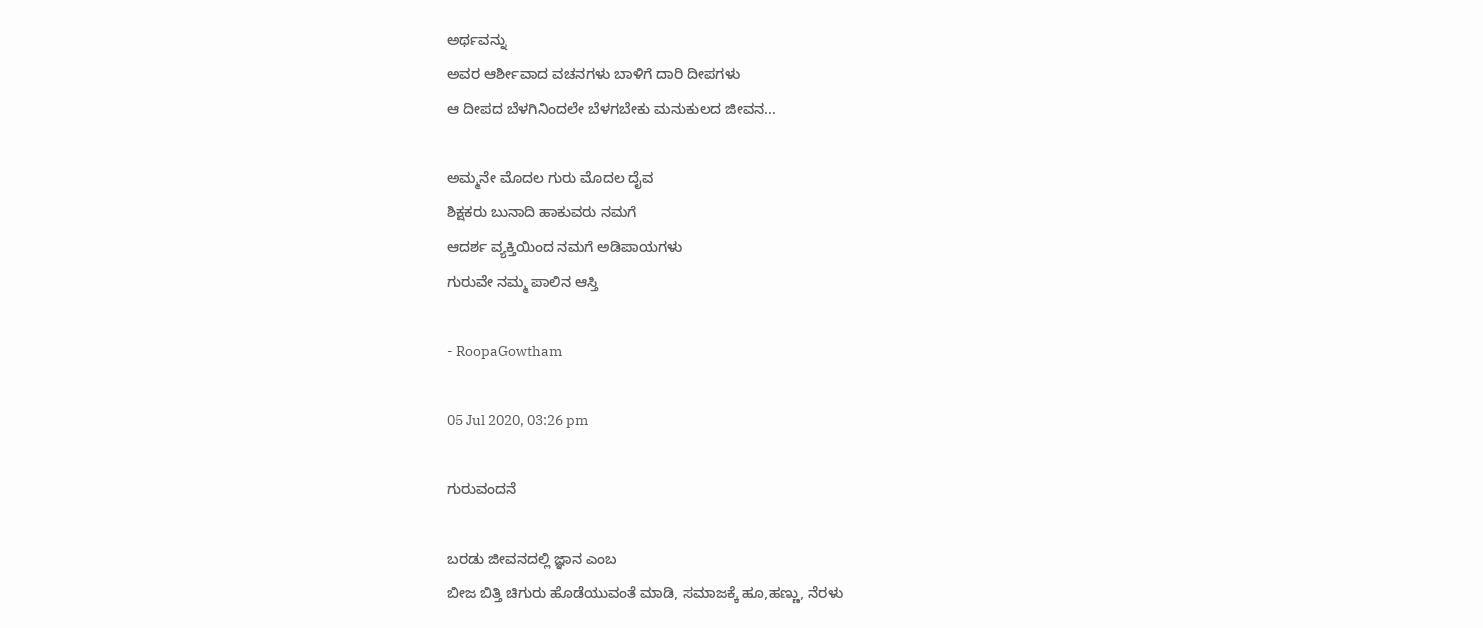ಅರ್ಥವನ್ನು
ಅವರ ಆರ್ಶೀವಾದ ವಚನಗಳು ಬಾಳಿಗೆ ದಾರಿ ದೀಪಗಳು
ಆ ದೀಪದ ಬೆಳಗಿನಿಂದಲೇ ಬೆಳಗಬೇಕು ಮನುಕುಲದ ಜೀವನ...

ಅಮ್ಮನೇ ಮೊದಲ ಗುರು ಮೊದಲ ದೈವ
ಶಿಕ್ಷಕರು ಬುನಾದಿ ಹಾಕುವರು ನಮಗೆ
ಆದರ್ಶ ವ್ಯಕ್ತಿಯಿಂದ ನಮಗೆ ಅಡಿಪಾಯಗಳು
ಗುರುವೇ ನಮ್ಮ ಪಾಲಿನ ಆಸ್ತಿ

- RoopaGowtham

05 Jul 2020, 03:26 pm

ಗುರುವಂದನೆ

ಬರಡು ಜೀವನದಲ್ಲಿ ಜ್ಞಾನ ಎಂಬ
ಬೀಜ ಬಿತ್ತಿ ಚಿಗುರು ಹೊಡೆಯುವಂತೆ ಮಾಡಿ, ಸಮಾಜಕ್ಕೆ ಹೂ,ಹಣ್ಣು, ನೆರಳು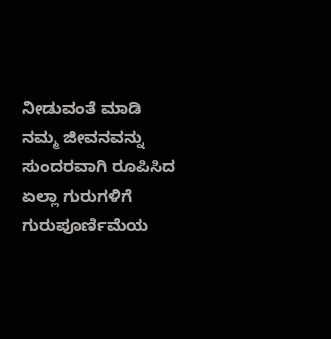ನೀಡುವಂತೆ ಮಾಡಿ ನಮ್ಮ ಜೀವನವನ್ನು ಸುಂದರವಾಗಿ ರೂಪಿಸಿದ
ಏಲ್ಲಾ ಗುರುಗಳಿಗೆ ಗುರುಪೂರ್ಣಿಮೆಯ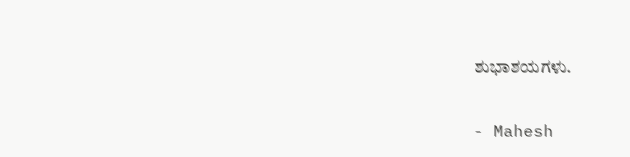ಶುಭಾಶಯಗಳು.

- Mahesh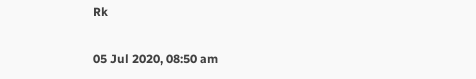Rk

05 Jul 2020, 08:50 am